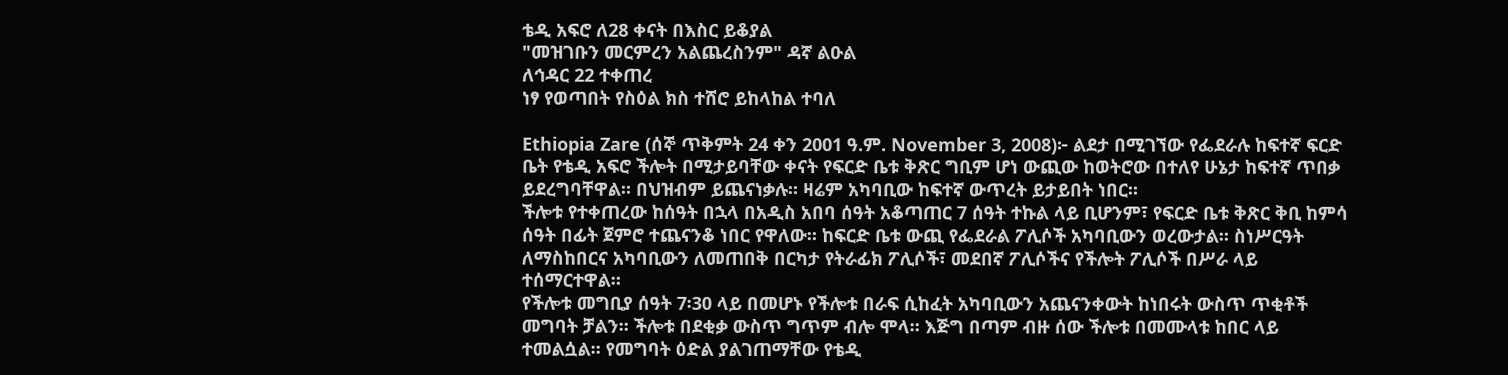ቴዲ አፍሮ ለ28 ቀናት በእስር ይቆያል
"መዝገቡን መርምረን አልጨረስንም" ዳኛ ልዑል
ለኅዳር 22 ተቀጠረ
ነፃ የወጣበት የስዕል ክስ ተሸሮ ይከላከል ተባለ

Ethiopia Zare (ሰኞ ጥቅምት 24 ቀን 2001 ዓ.ም. November 3, 2008)፦ ልደታ በሚገኘው የፌደራሉ ከፍተኛ ፍርድ ቤት የቴዲ አፍሮ ችሎት በሚታይባቸው ቀናት የፍርድ ቤቱ ቅጽር ግቢም ሆነ ውጪው ከወትሮው በተለየ ሁኔታ ከፍተኛ ጥበቃ ይደረግባቸዋል። በህዝብም ይጨናነቃሉ። ዛሬም አካባቢው ከፍተኛ ውጥረት ይታይበት ነበር።
ችሎቱ የተቀጠረው ከሰዓት በኋላ በአዲስ አበባ ሰዓት አቆጣጠር 7 ሰዓት ተኩል ላይ ቢሆንም፣ የፍርድ ቤቱ ቅጽር ቅቢ ከምሳ ሰዓት በፊት ጀምሮ ተጨናንቆ ነበር የዋለው። ከፍርድ ቤቱ ውጪ የፌደራል ፖሊሶች አካባቢውን ወረውታል። ስነሥርዓት ለማስከበርና አካባቢውን ለመጠበቅ በርካታ የትራፊክ ፖሊሶች፣ መደበኛ ፖሊሶችና የችሎት ፖሊሶች በሥራ ላይ ተሰማርተዋል።
የችሎቱ መግቢያ ሰዓት 7፡30 ላይ በመሆኑ የችሎቱ በራፍ ሲከፈት አካባቢውን አጨናንቀውት ከነበሩት ውስጥ ጥቂቶች መግባት ቻልን። ችሎቱ በደቂቃ ውስጥ ግጥም ብሎ ሞላ። እጅግ በጣም ብዙ ሰው ችሎቱ በመሙላቱ ከበር ላይ ተመልሷል። የመግባት ዕድል ያልገጠማቸው የቴዲ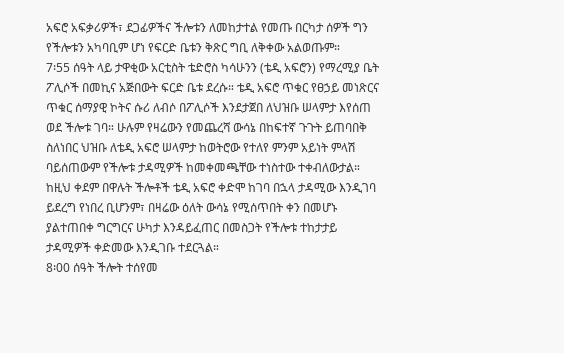አፍሮ አፍቃሪዎች፣ ደጋፊዎችና ችሎቱን ለመከታተል የመጡ በርካታ ሰዎች ግን የችሎቱን አካባቢም ሆነ የፍርድ ቤቱን ቅጽር ግቢ ለቅቀው አልወጡም።
7፡55 ሰዓት ላይ ታዋቂው አርቲስት ቴድሮስ ካሳሁንን (ቴዲ አፍሮን) የማረሚያ ቤት ፖሊሶች በመኪና አጅበውት ፍርድ ቤቱ ደረሱ። ቴዲ አፍሮ ጥቁር የፀኃይ መነጽርና ጥቁር ሰማያዊ ኮትና ሱሪ ለብሶ በፖሊሶች እንደታጀበ ለህዝቡ ሠላምታ እየሰጠ ወደ ችሎቱ ገባ። ሁሉም የዛሬውን የመጨረሻ ውሳኔ በከፍተኛ ጉጉት ይጠባበቅ ስለነበር ህዝቡ ለቴዲ አፍሮ ሠላምታ ከወትሮው የተለየ ምንም አይነት ምላሽ ባይሰጠውም የችሎቱ ታዳሚዎች ከመቀመጫቸው ተነስተው ተቀብለውታል።
ከዚህ ቀደም በዋሉት ችሎቶች ቴዲ አፍሮ ቀድሞ ከገባ በኋላ ታዳሚው እንዲገባ ይደረግ የነበረ ቢሆንም፣ በዛሬው ዕለት ውሳኔ የሚሰጥበት ቀን በመሆኑ ያልተጠበቀ ግርግርና ሁካታ እንዳይፈጠር በመስጋት የችሎቱ ተከታታይ ታዳሚዎች ቀድመው እንዲገቡ ተደርጓል።
8፡00 ሰዓት ችሎት ተሰየመ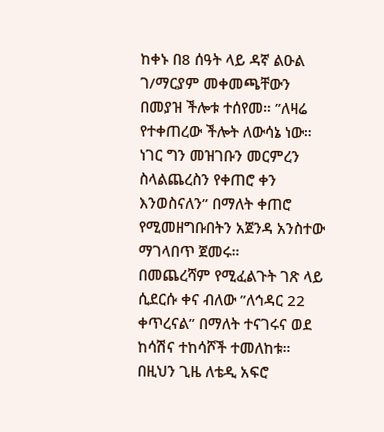ከቀኑ በ8 ሰዓት ላይ ዳኛ ልዑል ገ/ማርያም መቀመጫቸውን በመያዝ ችሎቱ ተሰየመ። ”ለዛሬ የተቀጠረው ችሎት ለውሳኔ ነው። ነገር ግን መዝገቡን መርምረን ስላልጨረስን የቀጠሮ ቀን እንወስናለን” በማለት ቀጠሮ የሚመዘግቡበትን አጀንዳ አንስተው ማገላበጥ ጀመሩ።
በመጨረሻም የሚፈልጉት ገጽ ላይ ሲደርሱ ቀና ብለው ”ለኅዳር 22 ቀጥረናል” በማለት ተናገሩና ወደ ከሳሽና ተከሳሾች ተመለከቱ።
በዚህን ጊዜ ለቴዲ አፍሮ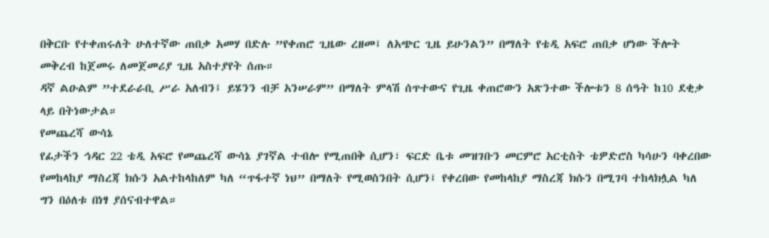በቅርቡ የተቀጠሩለት ሁለተኛው ጠበቃ አመሃ በድሉ ”የቀጠሮ ጊዜው ረዘመ፤ ለአጭር ጊዜ ይሁንልን” በማለት የቴዲ አፍሮ ጠበቃ ሆነው ችሎት መቅረብ ከጀመሩ ለመጀመሪያ ጊዜ አስተያየት ሰጡ።
ዳኛ ልዑልም ”ተደራራቢ ሥራ አለብን፤ ይሄንን ብቻ አንሠራም” በማለት ምላሽ ሰጥተውና የጊዜ ቀጠሮውን አጽንተው ችሎቱን 8 ሰዓት ከ10 ደቂቃ ላይ በትነውታል።
የመጨረሻ ውሳኔ
የፊታችን ኅዳር 22 ቴዲ አፍሮ የመጨረሻ ውሳኔ ያገኛል ተብሎ የሚጠበቅ ሲሆን፣ ፍርድ ቤቱ መዝገቡን መርምሮ አርቲስት ቴዎድሮስ ካሳሁን ባቀረበው የመከላከያ ማስረጃ ክሱን አልተከላከለም ካለ “ጥፋተኛ ነህ” በማለት የሚወስንበት ሲሆን፤ የቀረበው የመከላከያ ማስረጃ ክሱን በሚገባ ተከላክሏል ካለ ግን በዕለቱ በነፃ ያሰናብተዋል።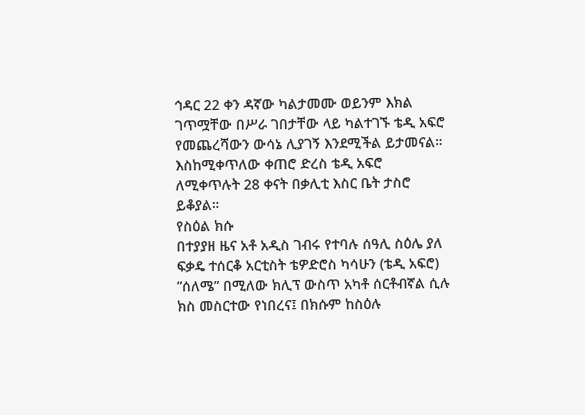ኅዳር 22 ቀን ዳኛው ካልታመሙ ወይንም እክል ገጥሟቸው በሥራ ገበታቸው ላይ ካልተገኙ ቴዲ አፍሮ የመጨረሻውን ውሳኔ ሊያገኝ እንደሚችል ይታመናል። እስከሚቀጥለው ቀጠሮ ድረስ ቴዲ አፍሮ ለሚቀጥሉት 28 ቀናት በቃሊቲ እስር ቤት ታስሮ ይቆያል።
የስዕል ክሱ
በተያያዘ ዜና አቶ አዲስ ገብሩ የተባሉ ሰዓሊ ስዕሌ ያለ ፍቃዴ ተሰርቆ አርቲስት ቴዎድሮስ ካሳሁን (ቴዲ አፍሮ) ”ሰለሜ” በሚለው ክሊፕ ውስጥ አካቶ ሰርቶብኛል ሲሉ ክስ መስርተው የነበረና፤ በክሱም ከስዕሉ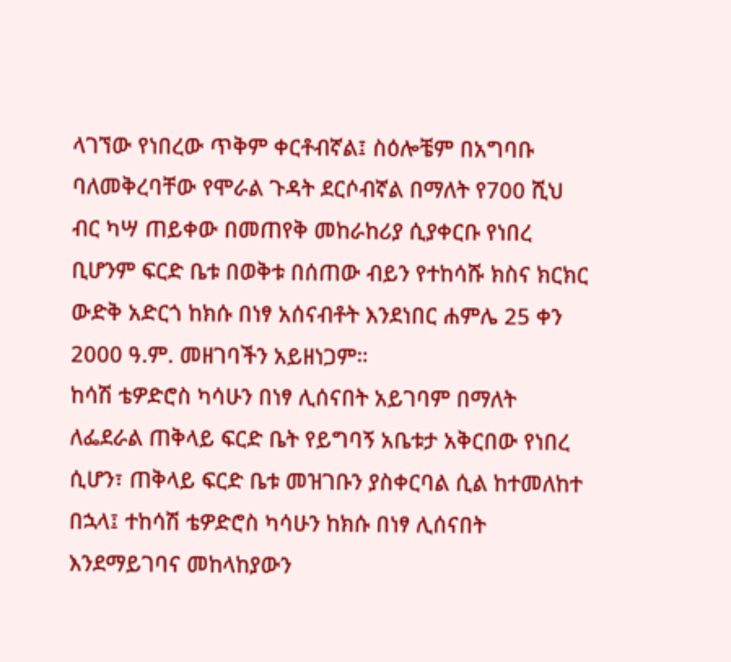ላገኘው የነበረው ጥቅም ቀርቶብኛል፤ ስዕሎቼም በአግባቡ ባለመቅረባቸው የሞራል ጉዳት ደርሶብኛል በማለት የ700 ሺህ ብር ካሣ ጠይቀው በመጠየቅ መከራከሪያ ሲያቀርቡ የነበረ ቢሆንም ፍርድ ቤቱ በወቅቱ በሰጠው ብይን የተከሳሹ ክስና ክርክር ውድቅ አድርጎ ከክሱ በነፃ አሰናብቶት እንደነበር ሐምሌ 25 ቀን 2000 ዓ.ም. መዘገባችን አይዘነጋም።
ከሳሽ ቴዎድሮስ ካሳሁን በነፃ ሊሰናበት አይገባም በማለት ለፌደራል ጠቅላይ ፍርድ ቤት የይግባኝ አቤቱታ አቅርበው የነበረ ሲሆን፣ ጠቅላይ ፍርድ ቤቱ መዝገቡን ያስቀርባል ሲል ከተመለከተ በኋላ፤ ተከሳሽ ቴዎድሮስ ካሳሁን ከክሱ በነፃ ሊሰናበት እንደማይገባና መከላከያውን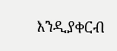እንዲያቀርብ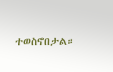ተወስኖበታል።